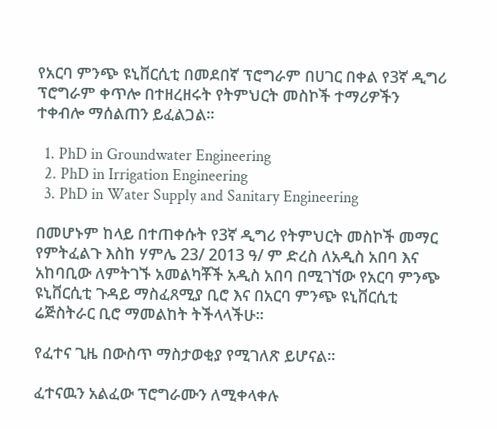የአርባ ምንጭ ዩኒቨርሲቲ በመደበኛ ፕሮግራም በሀገር በቀል የ3ኛ ዲግሪ ፕሮግራም ቀጥሎ በተዘረዘሩት የትምህርት መስኮች ተማሪዎችን ተቀብሎ ማሰልጠን ይፈልጋል፡፡

  1. PhD in Groundwater Engineering
  2. PhD in Irrigation Engineering
  3. PhD in Water Supply and Sanitary Engineering

በመሆኑም ከላይ በተጠቀሱት የ3ኛ ዲግሪ የትምህርት መስኮች መማር የምትፈልጉ እስከ ሃምሌ 23/ 2013 ዓ/ ም ድረስ ለአዲስ አበባ እና አከባቢው ለምትገኙ አመልካቾች አዲስ አበባ በሚገኘው የአርባ ምንጭ ዩኒቨርሲቲ ጉዳይ ማስፈጸሚያ ቢሮ እና በአርባ ምንጭ ዩኒቨርሲቲ ሬጅስትራር ቢሮ ማመልከት ትችላላችሁ፡፡

የፈተና ጊዜ በውስጥ ማስታወቂያ የሚገለጽ ይሆናል፡፡

ፈተናዉን አልፈው ፕሮግራሙን ለሚቀላቀሉ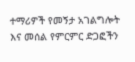ተማሪዎች የመኝታ አገልግሎት እና መሰል የምርምር ድጋፎችን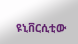ዩኒቨርሲቲው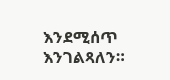እንደሚሰጥ እንገልጻለን።